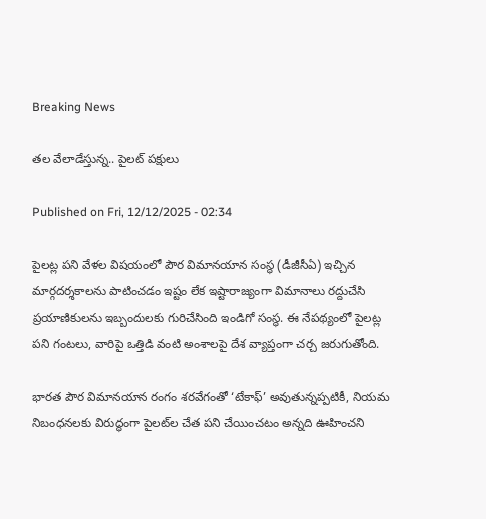Breaking News

తల వేలాడేస్తున్న.. పైలట్‌ పక్షులు

Published on Fri, 12/12/2025 - 02:34

పైలట్ల పని వేళల విషయంలో పౌర విమానయాన సంస్థ (డీజీసీఏ) ఇచ్చిన మార్గదర్శకాలను పాటించడం ఇష్టం లేక ఇష్టారాజ్యంగా విమానాలు రద్దుచేసి ప్రయాణికులను ఇబ్బందులకు గురిచేసింది ఇండిగో సంస్థ. ఈ నేపథ్యంలో పైలట్ల పని గంటలు, వారిపై ఒత్తిడి వంటి అంశాలపై దేశ వ్యాప్తంగా చర్చ జరుగుతోంది.

భారత పౌర విమానయాన రంగం శరవేగంతో ‘టేకాఫ్‌’ అవుతున్నప్పటికీ, నియమ నిబంధనలకు విరుద్ధంగా పైలట్‌ల చేత పని చేయించటం అన్నది ఊహించని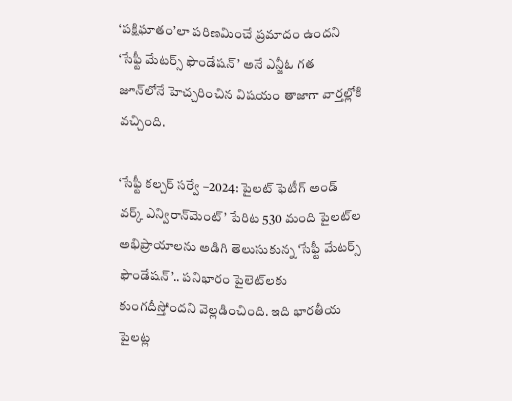‘పక్షిఘాతం’లా పరిణమించే ప్రమాదం ఉందని ‘సేఫ్టీ మేటర్స్‌ ఫౌండేషన్‌’ అనే ఎన్జీఓ గత జూన్‌లోనే హెచ్చరించిన విషయం తాజాగా వార్తల్లోకి వచ్చింది.

‘సేఫ్టీ కల్చర్‌ సర్వే –2024: పైలట్‌ ఫెటీగ్‌ అండ్‌ వర్క్‌ ఎన్విరాన్‌మెంట్‌’ పేరిట 530 మంది పైలట్‌ల అభిప్రాయాలను అడిగి తెలుసుకున్న ‘సేఫ్టీ మేటర్స్‌ ఫౌండేషన్‌’.. పనిభారం పైలెట్‌లకు కుంగదీస్తోందని వెల్లడించింది. ఇది భారతీయ పైలట్ల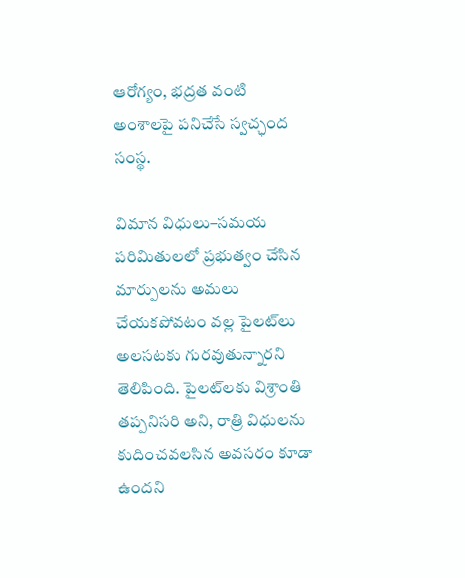ఆరోగ్యం, భద్రత వంటి అంశాలపై పనిచేసే స్వచ్ఛంద సంస్థ.

విమాన విధులు–సమయ పరిమితులలో ప్రభుత్వం చేసిన మార్పులను అమలు చేయకపోవటం వల్ల పైలట్‌లు అలసటకు గురవుతున్నారని తెలిపింది. పైలట్‌లకు విశ్రాంతి తప్పనిసరి అని, రాత్రి విధులను కుదించవలసిన అవసరం కూడా ఉందని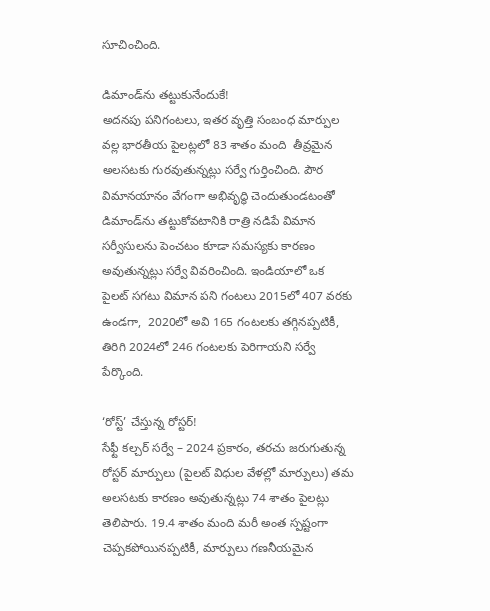సూచించింది.

డిమాండ్‌ను తట్టుకునేందుకే!
అదనపు పనిగంటలు, ఇతర వృత్తి సంబంధ మార్పుల వల్ల భారతీయ పైలట్లలో 83 శాతం మంది  తీవ్రమైన అలసటకు గురవుతున్నట్లు సర్వే గుర్తించింది. పౌర విమానయానం వేగంగా అభివృద్ధి చెందుతుండటంతో డిమాండ్‌ను తట్టుకోవటానికి రాత్రి నడిపే విమాన సర్వీసులను పెంచటం కూడా సమస్యకు కారణం అవుతున్నట్లు సర్వే వివరించింది. ఇండియాలో ఒక పైలట్‌ సగటు విమాన పని గంటలు 2015లో 407 వరకు ఉండగా,  2020లో అవి 165 గంటలకు తగ్గినప్పటికీ, తిరిగి 2024లో 246 గంటలకు పెరిగాయని సర్వే పేర్కొంది.

‘రోస్ట్‌’ చేస్తున్న రోస్టర్‌!
సేఫ్టీ కల్చర్‌ సర్వే – 2024 ప్రకారం, తరచు జరుగుతున్న రోస్టర్‌ మార్పులు (పైలట్‌ విధుల వేళల్లో మార్పులు) తమ అలసటకు కారణం అవుతున్నట్లు 74 శాతం పైలట్లు తెలిపారు. 19.4 శాతం మంది మరీ అంత స్పష్టంగా చెప్పకపోయినప్పటికీ, మార్పులు గణనీయమైన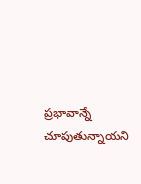ప్రభావాన్నే చూపుతున్నాయని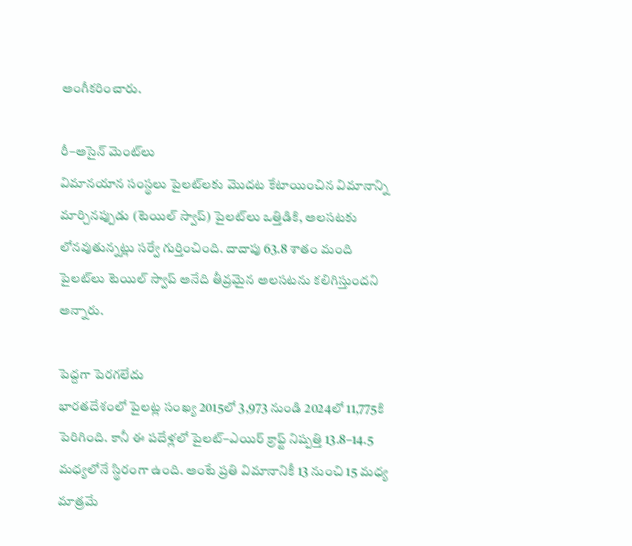అంగీకరించారు.

రీ–అసైన్ మెంట్‌లు
విమానయాన సంస్థలు పైలట్‌లకు మొదట కేటాయించిన విమానాన్ని మార్చినప్పుడు (టెయిల్‌ స్వాప్‌) పైలట్‌లు ఒత్తిడికి, అలసటకు లోనవుతున్నట్లు సర్వే గుర్తించింది. దాదాపు 63.8 శాతం మంది పైలట్‌లు టెయిల్‌ స్వాప్‌ అనేది తీవ్రమైన అలసటను కలిగిస్తుందని అన్నారు.

పెద్దగా పెరగలేదు
భారతదేశంలో పైలట్ల సంఖ్య 2015లో 3,973 నుండి 2024లో 11,775కి పెరిగింది. కానీ ఈ పదేళ్లలో పైలట్‌–ఎయిర్‌ క్రాఫ్ట్‌ నిష్పత్తి 13.8–14.5 మధ్యలోనే స్థిరంగా ఉంది. అంటే ప్రతి విమానానికీ 13 నుంచి 15 మధ్య మాత్రమే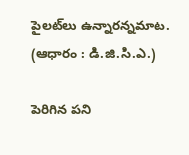పైలట్‌లు ఉన్నారన్నమాట. (ఆధారం : డి.జి.సి.ఎ.)

పెరిగిన పని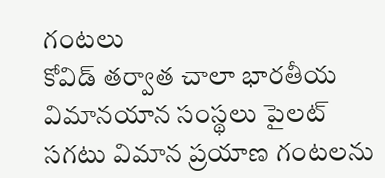గంటలు
కోవిడ్‌ తర్వాత చాలా భారతీయ విమానయాన సంస్థలు పైలట్‌ సగటు విమాన ప్రయాణ గంటలను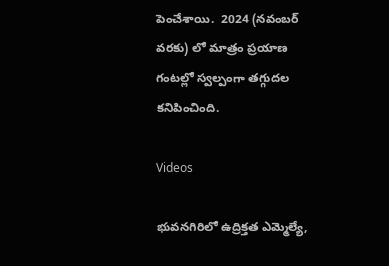పెంచేశాయి.  2024 (నవంబర్‌ వరకు) లో మాత్రం ప్రయాణ గంటల్లో స్వల్పంగా తగ్గుదల కనిపించింది.

Videos

భువనగిరిలో ఉద్రిక్తత ఎమ్మెల్యే,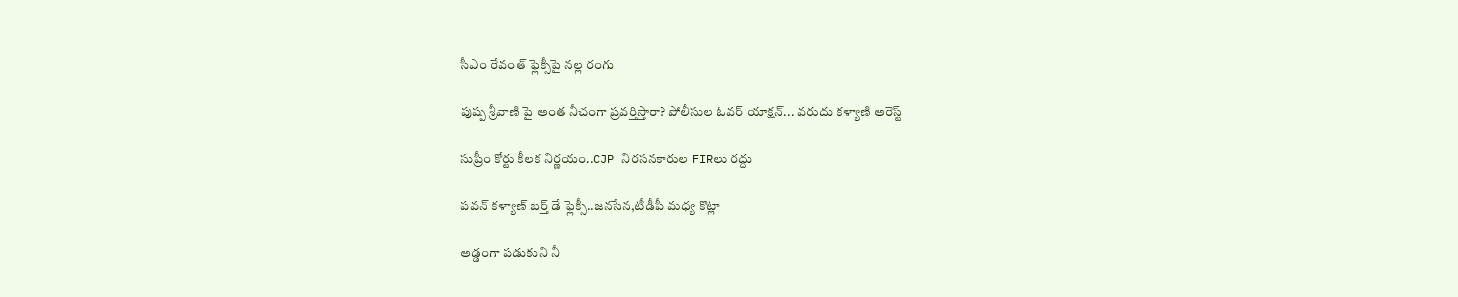సీఎం రేవంత్ ఫ్లెక్సీపై నల్ల రంగు

పుష్ప శ్రీవాణి పై అంత నీచంగా ప్రవర్తిస్తారా? పోలీసుల ఓవర్ యాక్షన్... వరుదు కళ్యాణి అరెస్ట్

సుప్రీం కోర్టు కీలక నిర్ణయం..CJP నిరసనకారుల FIRలు రద్దు

పవన్ కళ్యాణ్ బర్త్ డే ఫ్లెక్సీ..జనసేన,టీడీపీ మధ్య కొట్లా

అడ్డంగా పడుకుని నీ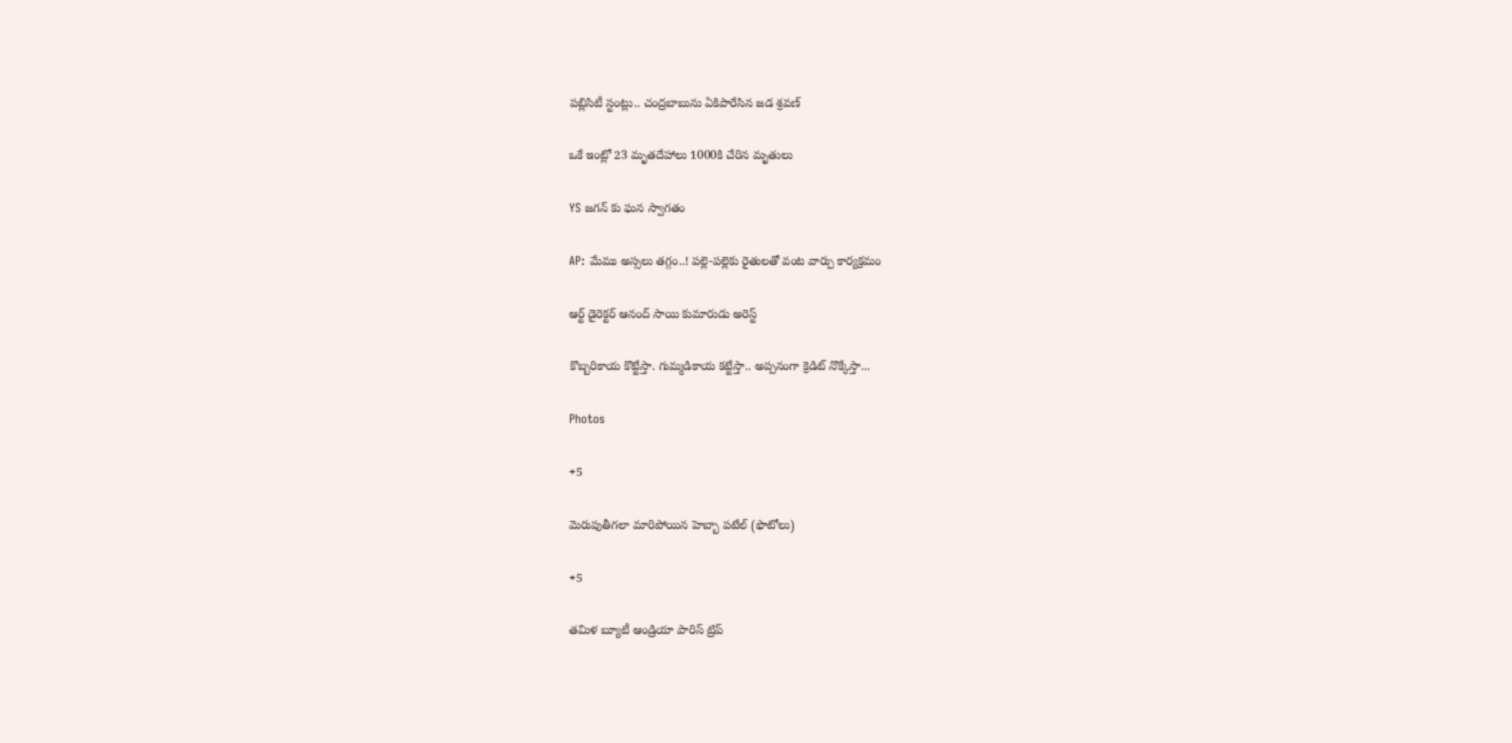పబ్లిసిటీ స్టంట్లు.. చంద్రబాబును ఏకిపారేసిన జడ శ్రవణ్

ఒకే ఇంట్లో 23 మృతదేహాలు 1000కి చేరిన మృతులు

YS జగన్ కు ఘన స్వాగతం

AP: మేము అస్సలు తగ్గం..! పల్లె-పల్లెకు రైతులతో వంట వార్పు కార్యక్రమం

ఆర్ట్ డైరెక్టర్ ఆనంద్ సాయి కుమారుడు అరెస్ట్

కొబ్బరికాయ కొట్టేస్తా. గుమ్మడికాయ కట్టేస్తా.. అప్పనంగా క్రెడిట్ నొక్కేస్తా...

Photos

+5

మెరుపుతీగలా మారిపోయిన హెబ్బా పటేల్ (ఫొటోలు)

+5

తమిళ బ్యూటీ ఆండ్రియా పారిస్ ట్రిప్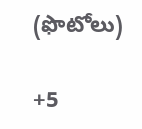(ఫొటోలు)

+5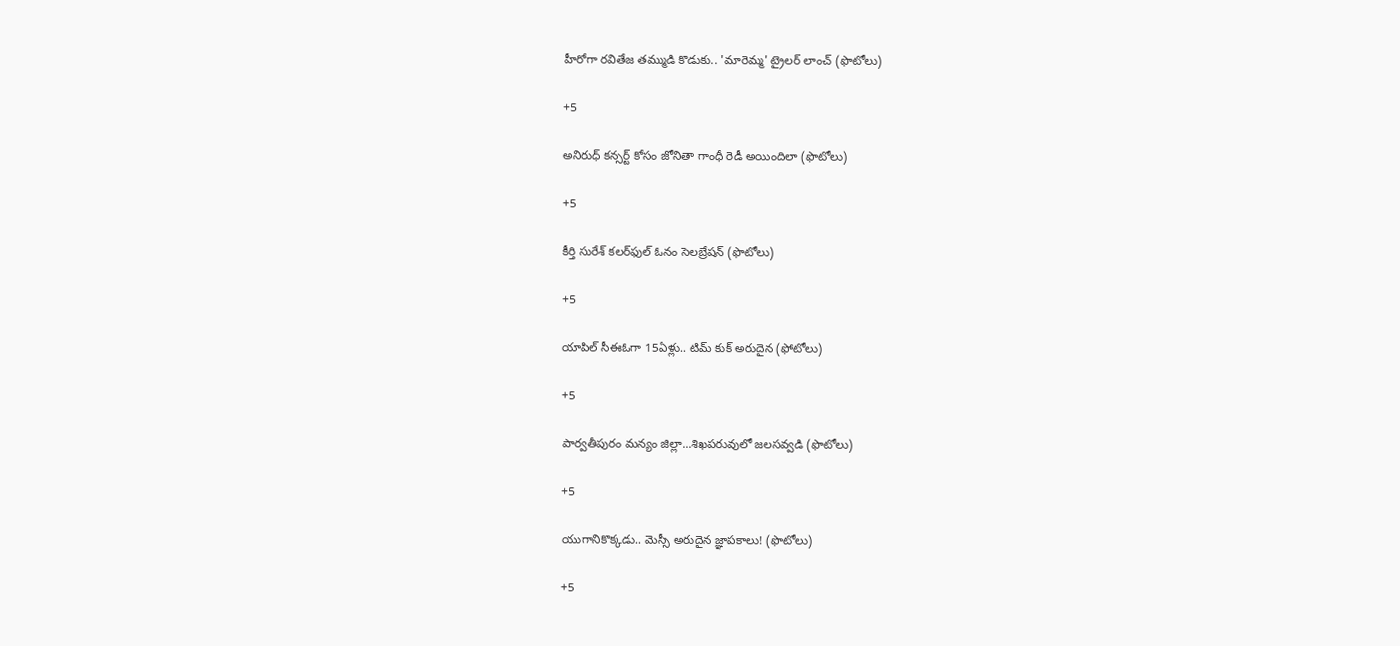హీరోగా రవితేజ తమ్ముడి కొడుకు.. 'మారెమ్మ' ట్రైలర్ లాంచ్ (ఫొటోలు)

+5

అనిరుధ్ కన్సర్ట్ కోసం జోనితా గాంధీ రెడీ అయిందిలా (ఫొటోలు)

+5

కీర్తి సురేశ్ కలర్‌ఫుల్ ఓనం సెలబ్రేషన్ (ఫొటోలు)

+5

యాపిల్ సీఈఓగా 15ఏళ్లు.. టిమ్ కుక్ అరుదైన (ఫోటోలు)

+5

పార్వతీపురం మన్యం జిల్లా...శిఖపరువులో జలసవ్వడి (ఫొటోలు)

+5

యుగానికొక్కడు.. మెస్సీ అరుదైన జ్ఞాపకాలు! (ఫొటోలు)

+5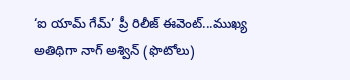‘ఐ యామ్‌ గేమ్‌’ ప్రీ రిలీజ్‌ ఈవెంట్‌...ముఖ్య అతిథిగా నాగ్‌ అశ్విన్‌ (ఫొటోలు)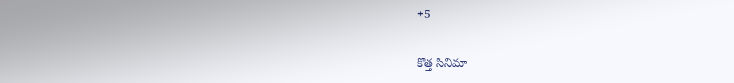+5

కొత్త సినిమా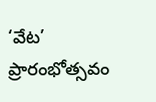‘వేట’ ప్రారంభోత్సవం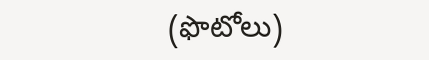(ఫొటోలు)